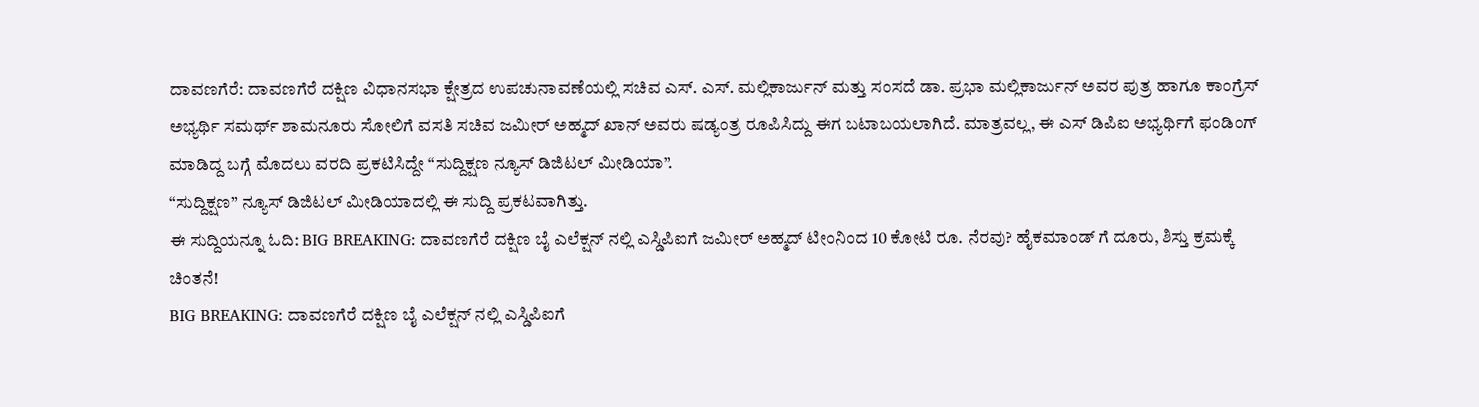ದಾವಣಗೆರೆ: ದಾವಣಗೆರೆ ದಕ್ಷಿಣ ವಿಧಾನಸಭಾ ಕ್ಷೇತ್ರದ ಉಪಚುನಾವಣೆಯಲ್ಲಿ ಸಚಿವ ಎಸ್. ಎಸ್. ಮಲ್ಲಿಕಾರ್ಜುನ್ ಮತ್ತು ಸಂಸದೆ ಡಾ. ಪ್ರಭಾ ಮಲ್ಲಿಕಾರ್ಜುನ್ ಅವರ ಪುತ್ರ ಹಾಗೂ ಕಾಂಗ್ರೆಸ್ ಅಭ್ಯರ್ಥಿ ಸಮರ್ಥ್ ಶಾಮನೂರು ಸೋಲಿಗೆ ವಸತಿ ಸಚಿವ ಜಮೀರ್ ಅಹ್ಮದ್ ಖಾನ್ ಅವರು ಷಡ್ಯಂತ್ರ ರೂಪಿಸಿದ್ದು ಈಗ ಬಟಾಬಯಲಾಗಿದೆ. ಮಾತ್ರವಲ್ಲ, ಈ ಎಸ್ ಡಿಪಿಐ ಅಭ್ಯರ್ಥಿಗೆ ಫಂಡಿಂಗ್ ಮಾಡಿದ್ದ ಬಗ್ಗೆ ಮೊದಲು ವರದಿ ಪ್ರಕಟಿಸಿದ್ದೇ “ಸುದ್ದಿಕ್ಷಣ ನ್ಯೂಸ್ ಡಿಜಿಟಲ್ ಮೀಡಿಯಾ”.
“ಸುದ್ದಿಕ್ಷಣ” ನ್ಯೂಸ್ ಡಿಜಿಟಲ್ ಮೀಡಿಯಾದಲ್ಲಿ ಈ ಸುದ್ದಿ ಪ್ರಕಟವಾಗಿತ್ತು.
ಈ ಸುದ್ದಿಯನ್ನೂ ಓದಿ: BIG BREAKING: ದಾವಣಗೆರೆ ದಕ್ಷಿಣ ಬೈ ಎಲೆಕ್ಷನ್ ನಲ್ಲಿ ಎಸ್ಡಿಪಿಐಗೆ ಜಮೀರ್ ಅಹ್ಮದ್ ಟೀಂನಿಂದ 10 ಕೋಟಿ ರೂ. ನೆರವು? ಹೈಕಮಾಂಡ್ ಗೆ ದೂರು, ಶಿಸ್ತು ಕ್ರಮಕ್ಕೆ ಚಿಂತನೆ!
BIG BREAKING: ದಾವಣಗೆರೆ ದಕ್ಷಿಣ ಬೈ ಎಲೆಕ್ಷನ್ ನಲ್ಲಿ ಎಸ್ಡಿಪಿಐಗೆ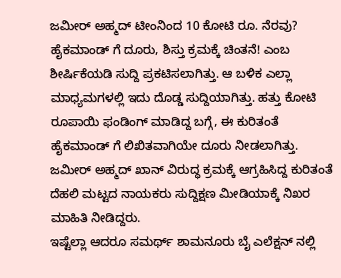ಜಮೀರ್ ಅಹ್ಮದ್ ಟೀಂನಿಂದ 10 ಕೋಟಿ ರೂ. ನೆರವು? ಹೈಕಮಾಂಡ್ ಗೆ ದೂರು, ಶಿಸ್ತು ಕ್ರಮಕ್ಕೆ ಚಿಂತನೆ! ಎಂಬ ಶೀರ್ಷಿಕೆಯಡಿ ಸುದ್ದಿ ಪ್ರಕಟಿಸಲಾಗಿತ್ತು. ಆ ಬಳಿಕ ಎಲ್ಲಾ ಮಾಧ್ಯಮಗಳಲ್ಲಿ ಇದು ದೊಡ್ಡ ಸುದ್ದಿಯಾಗಿತ್ತು. ಹತ್ತು ಕೋಟಿ ರೂಪಾಯಿ ಫಂಡಿಂಗ್ ಮಾಡಿದ್ದ ಬಗ್ಗೆ, ಈ ಕುರಿತಂತೆ ಹೈಕಮಾಂಡ್ ಗೆ ಲಿಖಿತವಾಗಿಯೇ ದೂರು ನೀಡಲಾಗಿತ್ತು. ಜಮೀರ್ ಅಹ್ಮದ್ ಖಾನ್ ವಿರುದ್ಧ ಕ್ರಮಕ್ಕೆ ಆಗ್ರಹಿಸಿದ್ದ ಕುರಿತಂತೆ ದೆಹಲಿ ಮಟ್ಟದ ನಾಯಕರು ಸುದ್ದಿಕ್ಷಣ ಮೀಡಿಯಾಕ್ಕೆ ನಿಖರ ಮಾಹಿತಿ ನೀಡಿದ್ದರು.
ಇಷ್ಟೆಲ್ಲಾ ಆದರೂ ಸಮರ್ಥ್ ಶಾಮನೂರು ಬೈ ಎಲೆಕ್ಷನ್ ನಲ್ಲಿ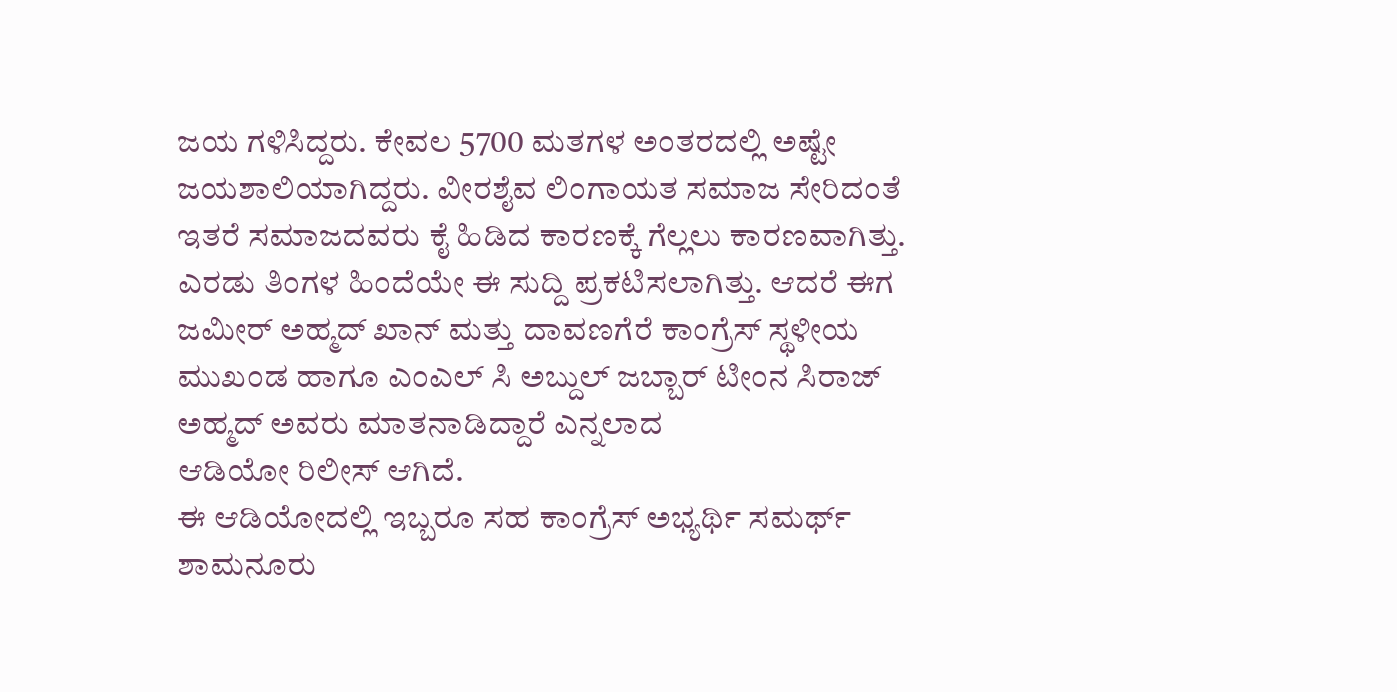ಜಯ ಗಳಿಸಿದ್ದರು. ಕೇವಲ 5700 ಮತಗಳ ಅಂತರದಲ್ಲಿ ಅಷ್ಟೇ ಜಯಶಾಲಿಯಾಗಿದ್ದರು. ವೀರಶೈವ ಲಿಂಗಾಯತ ಸಮಾಜ ಸೇರಿದಂತೆ ಇತರೆ ಸಮಾಜದವರು ಕೈ ಹಿಡಿದ ಕಾರಣಕ್ಕೆ ಗೆಲ್ಲಲು ಕಾರಣವಾಗಿತ್ತು.
ಎರಡು ತಿಂಗಳ ಹಿಂದೆಯೇ ಈ ಸುದ್ದಿ ಪ್ರಕಟಿಸಲಾಗಿತ್ತು. ಆದರೆ ಈಗ ಜಮೀರ್ ಅಹ್ಮದ್ ಖಾನ್ ಮತ್ತು ದಾವಣಗೆರೆ ಕಾಂಗ್ರೆಸ್ ಸ್ಥಳೀಯ ಮುಖಂಡ ಹಾಗೂ ಎಂಎಲ್ ಸಿ ಅಬ್ದುಲ್ ಜಬ್ಬಾರ್ ಟೀಂನ ಸಿರಾಜ್ ಅಹ್ಮದ್ ಅವರು ಮಾತನಾಡಿದ್ದಾರೆ ಎನ್ನಲಾದ
ಆಡಿಯೋ ರಿಲೀಸ್ ಆಗಿದೆ.
ಈ ಆಡಿಯೋದಲ್ಲಿ ಇಬ್ಬರೂ ಸಹ ಕಾಂಗ್ರೆಸ್ ಅಭ್ಯರ್ಥಿ ಸಮರ್ಥ್ ಶಾಮನೂರು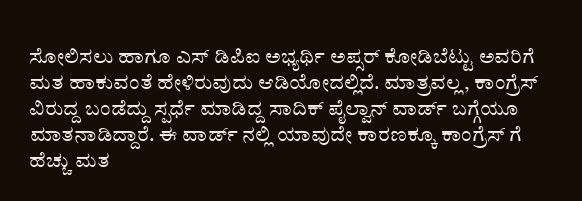ಸೋಲಿಸಲು ಹಾಗೂ ಎಸ್ ಡಿಪಿಐ ಅಭ್ಯರ್ಥಿ ಅಪ್ಸರ್ ಕೋಡಿಬೆಟ್ಟು ಅವರಿಗೆ ಮತ ಹಾಕುವಂತೆ ಹೇಳಿರುವುದು ಆಡಿಯೋದಲ್ಲಿದೆ. ಮಾತ್ರವಲ್ಲ, ಕಾಂಗ್ರೆಸ್ ವಿರುದ್ದ ಬಂಡೆದ್ದು ಸ್ಪರ್ಧೆ ಮಾಡಿದ್ದ ಸಾದಿಕ್ ಪೈಲ್ವಾನ್ ವಾರ್ಡ್ ಬಗ್ಗೆಯೂ ಮಾತನಾಡಿದ್ದಾರೆ. ಈ ವಾರ್ಡ್ ನಲ್ಲಿ ಯಾವುದೇ ಕಾರಣಕ್ಕೂ ಕಾಂಗ್ರೆಸ್ ಗೆ ಹೆಚ್ಚು ಮತ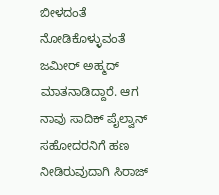ಬೀಳದಂತೆ ನೋಡಿಕೊಳ್ಳುವಂತೆ ಜಮೀರ್ ಅಹ್ಮದ್ ಮಾತನಾಡಿದ್ದಾರೆ. ಆಗ ನಾವು ಸಾದಿಕ್ ಪೈಲ್ವಾನ್ ಸಹೋದರನಿಗೆ ಹಣ ನೀಡಿರುವುದಾಗಿ ಸಿರಾಜ್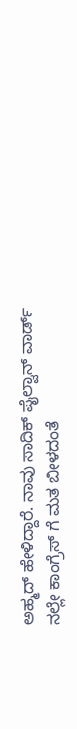ಅಹ್ಮದ್ ಹೇಳಿದ್ದಾರೆ. ನಾವು ಸಾದಿಕ್ ಪೈಲ್ವಾನ್ ವಾರ್ಡ್ ನಲ್ಲೇ ಕಾಂಗ್ರೆಸ್ ಗೆ ಮತ ಬೀಳದಂತೆ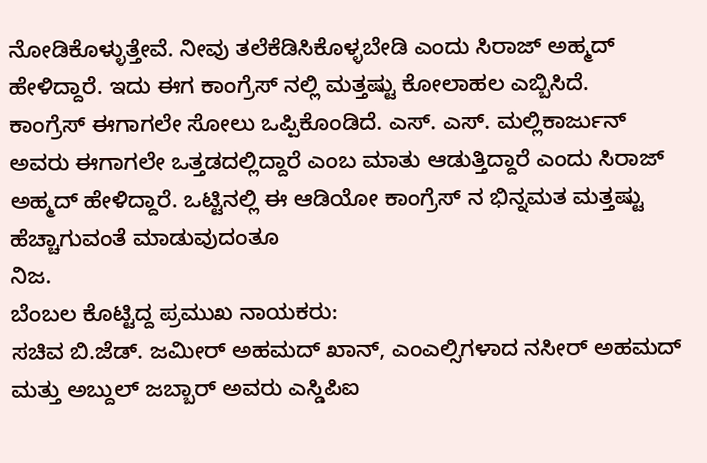ನೋಡಿಕೊಳ್ಳುತ್ತೇವೆ. ನೀವು ತಲೆಕೆಡಿಸಿಕೊಳ್ಳಬೇಡಿ ಎಂದು ಸಿರಾಜ್ ಅಹ್ಮದ್ ಹೇಳಿದ್ದಾರೆ. ಇದು ಈಗ ಕಾಂಗ್ರೆಸ್ ನಲ್ಲಿ ಮತ್ತಷ್ಟು ಕೋಲಾಹಲ ಎಬ್ಬಿಸಿದೆ.
ಕಾಂಗ್ರೆಸ್ ಈಗಾಗಲೇ ಸೋಲು ಒಪ್ಪಿಕೊಂಡಿದೆ. ಎಸ್. ಎಸ್. ಮಲ್ಲಿಕಾರ್ಜುನ್ ಅವರು ಈಗಾಗಲೇ ಒತ್ತಡದಲ್ಲಿದ್ದಾರೆ ಎಂಬ ಮಾತು ಆಡುತ್ತಿದ್ದಾರೆ ಎಂದು ಸಿರಾಜ್ ಅಹ್ಮದ್ ಹೇಳಿದ್ದಾರೆ. ಒಟ್ಟಿನಲ್ಲಿ ಈ ಆಡಿಯೋ ಕಾಂಗ್ರೆಸ್ ನ ಭಿನ್ನಮತ ಮತ್ತಷ್ಟು ಹೆಚ್ಚಾಗುವಂತೆ ಮಾಡುವುದಂತೂ
ನಿಜ.
ಬೆಂಬಲ ಕೊಟ್ಟಿದ್ದ ಪ್ರಮುಖ ನಾಯಕರು:
ಸಚಿವ ಬಿ.ಜೆಡ್. ಜಮೀರ್ ಅಹಮದ್ ಖಾನ್, ಎಂಎಲ್ಸಿಗಳಾದ ನಸೀರ್ ಅಹಮದ್ ಮತ್ತು ಅಬ್ದುಲ್ ಜಬ್ಬಾರ್ ಅವರು ಎಸ್ಡಿಪಿಐ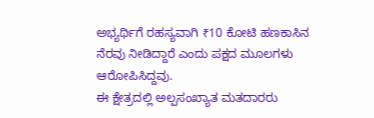ಅಭ್ಯರ್ಥಿಗೆ ರಹಸ್ಯವಾಗಿ ₹10 ಕೋಟಿ ಹಣಕಾಸಿನ ನೆರವು ನೀಡಿದ್ದಾರೆ ಎಂದು ಪಕ್ಷದ ಮೂಲಗಳು ಆರೋಪಿಸಿದ್ದವು.
ಈ ಕ್ಷೇತ್ರದಲ್ಲಿ ಅಲ್ಪಸಂಖ್ಯಾತ ಮತದಾರರು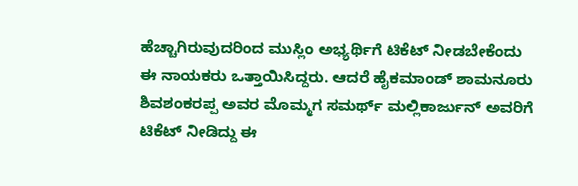ಹೆಚ್ಚಾಗಿರುವುದರಿಂದ ಮುಸ್ಲಿಂ ಅಭ್ಯರ್ಥಿಗೆ ಟಿಕೆಟ್ ನೀಡಬೇಕೆಂದು ಈ ನಾಯಕರು ಒತ್ತಾಯಿಸಿದ್ದರು. ಆದರೆ ಹೈಕಮಾಂಡ್ ಶಾಮನೂರು ಶಿವಶಂಕರಪ್ಪ ಅವರ ಮೊಮ್ಮಗ ಸಮರ್ಥ್ ಮಲ್ಲಿಕಾರ್ಜುನ್ ಅವರಿಗೆ
ಟಿಕೆಟ್ ನೀಡಿದ್ದು ಈ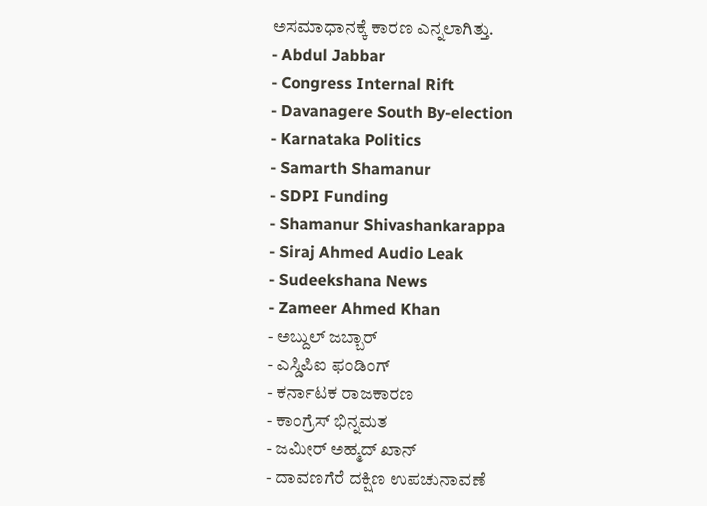ಅಸಮಾಧಾನಕ್ಕೆ ಕಾರಣ ಎನ್ನಲಾಗಿತ್ತು.
- Abdul Jabbar
- Congress Internal Rift
- Davanagere South By-election
- Karnataka Politics
- Samarth Shamanur
- SDPI Funding
- Shamanur Shivashankarappa
- Siraj Ahmed Audio Leak
- Sudeekshana News
- Zameer Ahmed Khan
- ಅಬ್ದುಲ್ ಜಬ್ಬಾರ್
- ಎಸ್ಡಿಪಿಐ ಫಂಡಿಂಗ್
- ಕರ್ನಾಟಕ ರಾಜಕಾರಣ
- ಕಾಂಗ್ರೆಸ್ ಭಿನ್ನಮತ
- ಜಮೀರ್ ಅಹ್ಮದ್ ಖಾನ್
- ದಾವಣಗೆರೆ ದಕ್ಷಿಣ ಉಪಚುನಾವಣೆ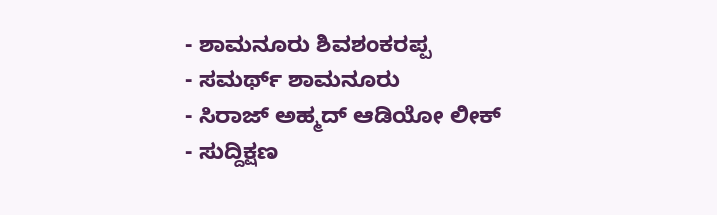- ಶಾಮನೂರು ಶಿವಶಂಕರಪ್ಪ
- ಸಮರ್ಥ್ ಶಾಮನೂರು
- ಸಿರಾಜ್ ಅಹ್ಮದ್ ಆಡಿಯೋ ಲೀಕ್
- ಸುದ್ದಿಕ್ಷಣ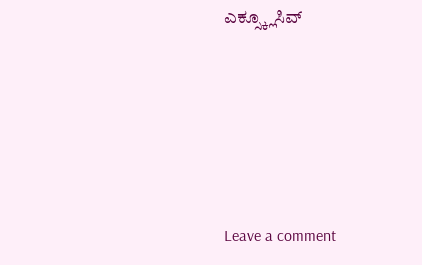ಎಕ್ಸ್ಕ್ಲೂಸಿವ್





Leave a comment